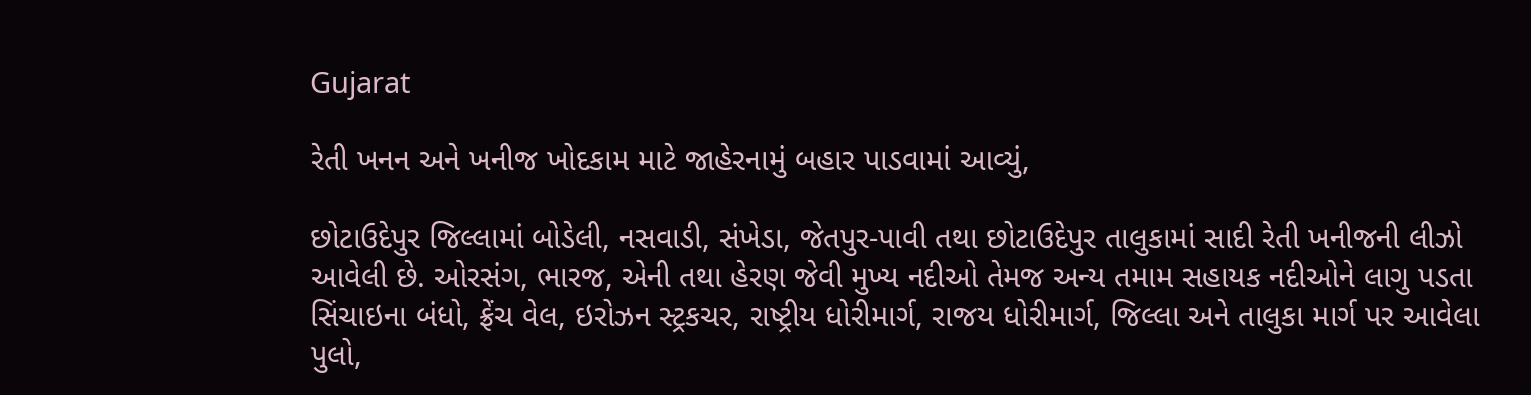Gujarat

રેતી ખનન અને ખનીજ ખોદકામ માટે જાહેરનામું બહાર પાડવામાં આવ્યું,

છોટાઉદેપુર જિલ્લામાં બોડેલી, નસવાડી, સંખેડા, જેતપુર-પાવી તથા છોટાઉદેપુર તાલુકામાં સાદી રેતી ખનીજની લીઝો આવેલી છે. ઓરસંગ, ભારજ, એની તથા હેરણ જેવી મુખ્ય નદીઓ તેમજ અન્ય તમામ સહાયક નદીઓને લાગુ પડતા સિંચાઇના બંધો, ફ્રેંચ વેલ, ઇરોઝન સ્ટ્રકચર, રાષ્ટ્રીય ધોરીમાર્ગ, રાજય ધોરીમાર્ગ, જિલ્લા અને તાલુકા માર્ગ પર આવેલા પુલો,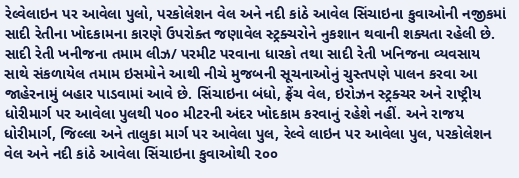રેલ્વેલાઇન પર આવેલા પુલો, પરકોલેશન વેલ અને નદી કાંઠે આવેલ સિંચાઇના કુવાઓની નજીકમાં સાદી રેતીના ખોદકામના કારણે ઉપરોક્ત જણાવેલ સ્ટ્રક્ચરોને નુકશાન થવાની શક્યતા રહેલી છે.
સાદી રેતી ખનીજના તમામ લીઝ/ પરમીટ પરવાના ધારકો તથા સાદી રેતી ખનિજના વ્યવસાય સાથે સંકળાયેલ તમામ ઇસમોને આથી નીચે મુજબની સૂચનાઓનું ચુસ્તપણે પાલન કરવા આ જાહેરનામું બહાર પાડવામાં આવે છે. સિંચાઇના બંધો, ફ્રેંચ વેલ, ઇરોઝન સ્ટ્રક્ચર અને રાષ્ટ્રીય ધોરીમાર્ગ પર આવેલા પુલથી ૫૦૦ મીટરની અંદર ખોદકામ કરવાનું રહેશે નહીં. અને રાજય ધોરીમાર્ગ, જિલ્લા અને તાલુકા માર્ગ પર આવેલા પુલ, રેલ્વે લાઇન પર આવેલા પુલ, પરકોલેશન વેલ અને નદી કાંઠે આવેલા સિંચાઇના કુવાઓથી ૨૦૦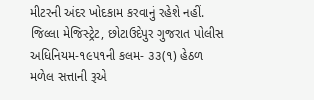મીટરની અંદર ખોદકામ કરવાનું રહેશે નહીં.
જિલ્લા મેજિસ્ટ્રેટ, છોટાઉદેપુર ગુજરાત પોલીસ અધિનિયમ-૧૯૫૧ની કલમ- ૩૩(૧) હેઠળ મળેલ સત્તાની રૂએ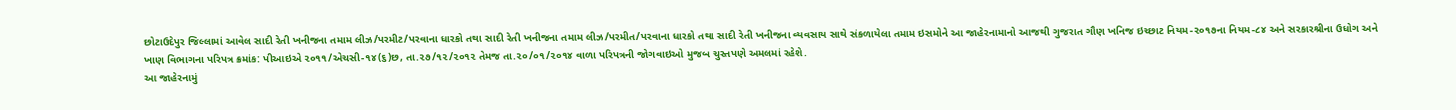છોટાઉદેપુર જિલ્લામાં આવેલ સાદી રેતી ખનીજના તમામ લીઝ/પરમીટ/પરવાના ધારકો તથા સાદી રેતી ખનીજના તમામ લીઝ/પરમીત/પરવાના ધારકો તથા સાદી રેતી ખનીજના વ્યવસાય સાથે સંકળાયેલા તમામ ઇસમોને આ જાહેરનામાનો આજથી ગુજરાત ગૌણ ખનિજ ઇચ્છાટ નિયમ-૨૦૧૭ના નિયમ-૮૪ અને સરકારશ્રીના ઉધોગ અને ખાણ વિભાગના પરિપત્ર ક્રમાંક: પીઆઇએ ૨૦૧૧/એચસી-૧૪(૬)છ, તા.૨૭/૧૨/૨૦૧૨ તેમજ તા.૨૦/૦૧/૨૦૧૪ વાળા પરિપત્રની જોગવાઇઓ મુજબ ચુસ્તપણે અમલમાં રહેશે.
આ જાહેરનામું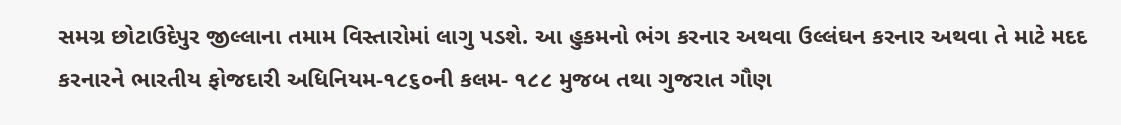સમગ્ર છોટાઉદેપુર જીલ્લાના તમામ વિસ્તારોમાં લાગુ પડશે. આ હુકમનો ભંગ કરનાર અથવા ઉલ્લંઘન કરનાર અથવા તે માટે મદદ કરનારને ભારતીય ફોજદારી અધિનિયમ-૧૮૬૦ની કલમ- ૧૮૮ મુજબ તથા ગુજરાત ગૌણ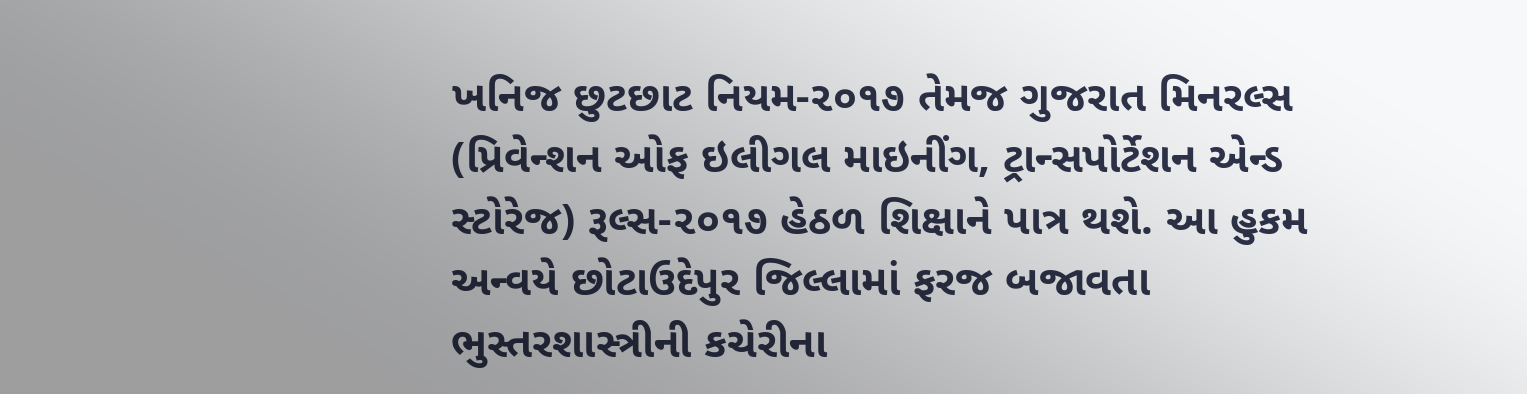ખનિજ છુટછાટ નિયમ-૨૦૧૭ તેમજ ગુજરાત મિનરલ્સ (પ્રિવેન્શન ઓફ ઇલીગલ માઇનીંગ, ટ્રાન્સપોર્ટેશન એન્ડ સ્ટોરેજ) રૂલ્સ-૨૦૧૭ હેઠળ શિક્ષાને પાત્ર થશે. આ હુકમ અન્વયે છોટાઉદેપુર જિલ્લામાં ફરજ બજાવતા ભુસ્તરશાસ્ત્રીની કચેરીના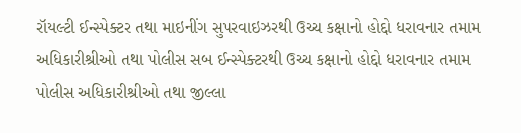રૉયલ્ટી ઈન્સ્પેક્ટર તથા માઇનીંગ સુપરવાઇઝરથી ઉચ્ચ કક્ષાનો હોદ્દો ધરાવનાર તમામ અધિકારીશ્રીઓ તથા પોલીસ સબ ઈન્સ્પેક્ટરથી ઉચ્ચ કક્ષાનો હોદ્દો ધરાવનાર તમામ પોલીસ અધિકારીશ્રીઓ તથા જીલ્લા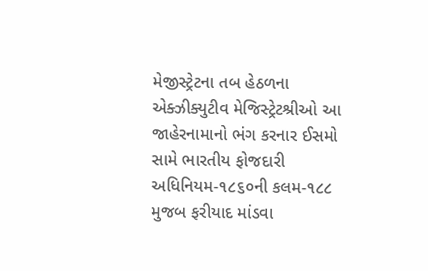મેજીસ્ટ્રેટના તબ હેઠળના એક્ઝીક્યુટીવ મેજિસ્ટ્રેટશ્રીઓ આ જાહેરનામાનો ભંગ કરનાર ઈસમો સામે ભારતીય ફોજદારી અધિનિયમ-૧૮૬૦ની કલમ-૧૮૮ મુજબ ફરીયાદ માંડવા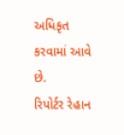અધિકૃત કરવામાં આવે છે.
રિપોર્ટર રેહાન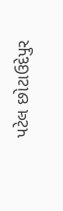પટેલ છોટાઉદેપુર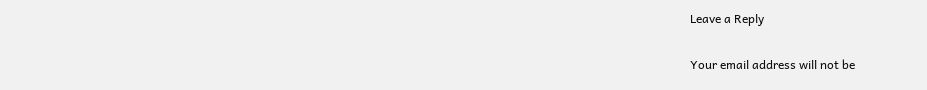Leave a Reply

Your email address will not be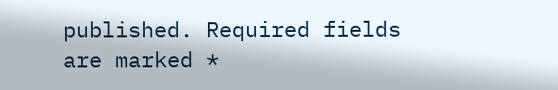published. Required fields are marked *